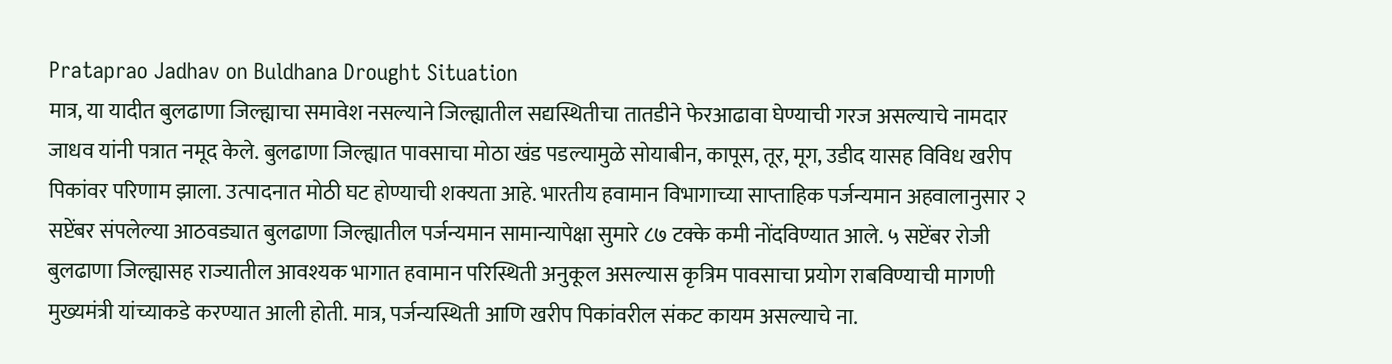Prataprao Jadhav on Buldhana Drought Situation
मात्र, या यादीत बुलढाणा जिल्ह्याचा समावेश नसल्याने जिल्ह्यातील सद्यस्थितीचा तातडीने फेरआढावा घेण्याची गरज असल्याचे नामदार जाधव यांनी पत्रात नमूद केले. बुलढाणा जिल्ह्यात पावसाचा मोठा खंड पडल्यामुळे सोयाबीन, कापूस, तूर, मूग, उडीद यासह विविध खरीप पिकांवर परिणाम झाला. उत्पादनात मोठी घट होण्याची शक्यता आहे. भारतीय हवामान विभागाच्या साप्ताहिक पर्जन्यमान अहवालानुसार २ सप्टेंबर संपलेल्या आठवड्यात बुलढाणा जिल्ह्यातील पर्जन्यमान सामान्यापेक्षा सुमारे ८७ टक्के कमी नोंदविण्यात आले. ५ सप्टेंबर रोजी बुलढाणा जिल्ह्यासह राज्यातील आवश्यक भागात हवामान परिस्थिती अनुकूल असल्यास कृत्रिम पावसाचा प्रयोग राबविण्याची मागणी मुख्यमंत्री यांच्याकडे करण्यात आली होती. मात्र, पर्जन्यस्थिती आणि खरीप पिकांवरील संकट कायम असल्याचे ना.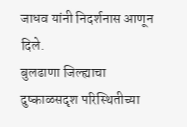जाधव यांनी निदर्शनास आणून दिले.
बुलढाणा जिल्ह्याचा दुष्काळसदृश परिस्थितीच्या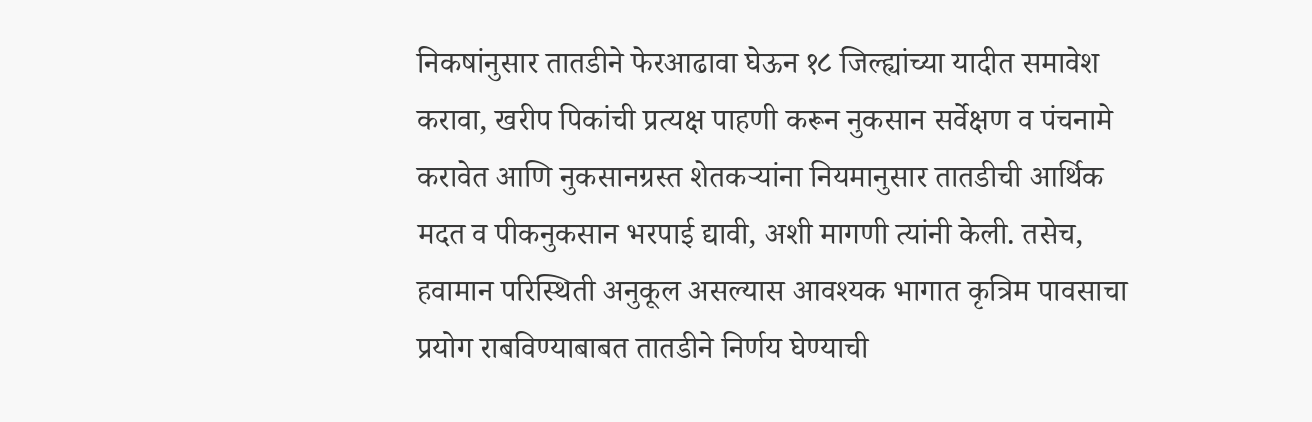निकषांनुसार तातडीने फेरआढावा घेऊन १८ जिल्ह्यांच्या यादीत समावेश करावा, खरीप पिकांची प्रत्यक्ष पाहणी करून नुकसान सर्वेक्षण व पंचनामे करावेत आणि नुकसानग्रस्त शेतकऱ्यांना नियमानुसार तातडीची आर्थिक मदत व पीकनुकसान भरपाई द्यावी, अशी मागणी त्यांनी केली. तसेच, हवामान परिस्थिती अनुकूल असल्यास आवश्यक भागात कृत्रिम पावसाचा प्रयोग राबविण्याबाबत तातडीने निर्णय घेण्याची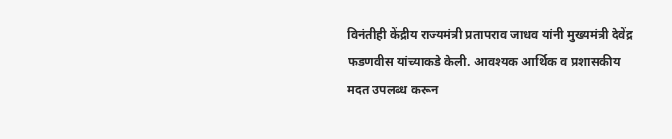विनंतीही केंद्रीय राज्यमंत्री प्रतापराव जाधव यांनी मुख्यमंत्री देवेंद्र फडणवीस यांच्याकडे केली. आवश्यक आर्थिक व प्रशासकीय मदत उपलब्ध करून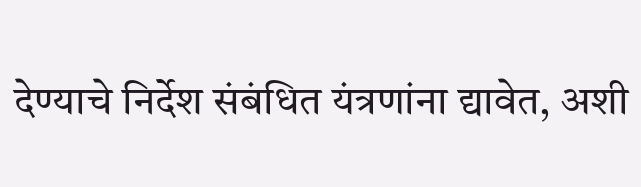देण्याचे निर्देश संबंधित यंत्रणांना द्यावेत, अशी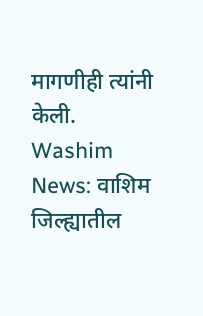मागणीही त्यांनी केली.
Washim News: वाशिम जिल्ह्यातील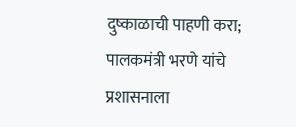दुष्काळाची पाहणी करा; पालकमंत्री भरणे यांचे प्रशासनाला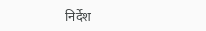निर्देश